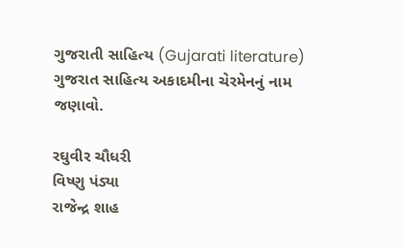ગુજરાતી સાહિત્ય (Gujarati literature)
ગુજરાત સાહિત્ય અકાદમીના ચેરમેનનું નામ જણાવો.

રઘુવીર ચૌધરી
વિષ્ણુ પંડ્યા
રાજેન્દ્ર શાહ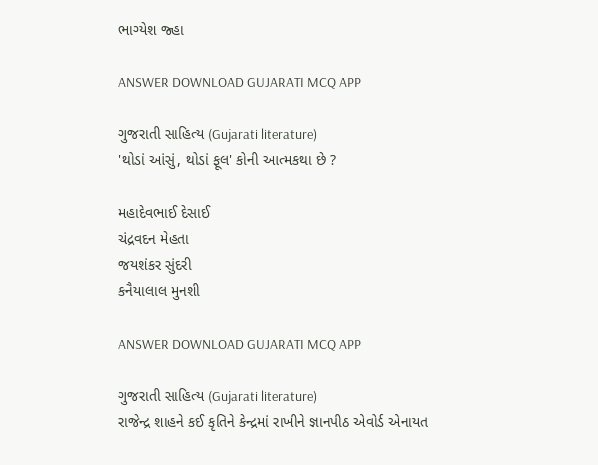ભાગ્યેશ જ્હા

ANSWER DOWNLOAD GUJARATI MCQ APP

ગુજરાતી સાહિત્ય (Gujarati literature)
'થોડાં આંસું, થોડાં ફૂલ' કોની આત્મકથા છે ?

મહાદેવભાઈ દેસાઈ
ચંદ્રવદન મેહતા
જયશંકર સુંદરી
કનૈયાલાલ મુનશી

ANSWER DOWNLOAD GUJARATI MCQ APP

ગુજરાતી સાહિત્ય (Gujarati literature)
રાજેન્દ્ર શાહને કઈ કૃતિને કેન્દ્રમાં રાખીને જ્ઞાનપીઠ એવોર્ડ એનાયત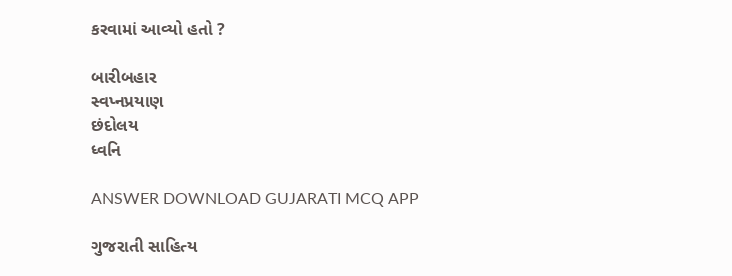કરવામાં આવ્યો હતો ?

બારીબહાર
સ્વપ્નપ્રયાણ
છંદોલય
ધ્વનિ

ANSWER DOWNLOAD GUJARATI MCQ APP

ગુજરાતી સાહિત્ય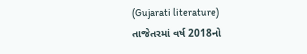(Gujarati literature)
તાજેતરમાં વર્ષ 2018નો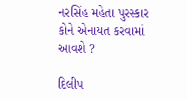નરસિંહ મહેતા પુરસ્કાર કોને એનાયત કરવામાં આવશે ?

દિલીપ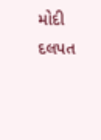મોદી
દલપત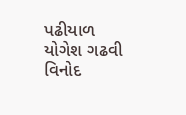પઢીયાળ
યોગેશ ગઢવી
વિનોદ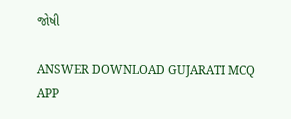જોષી

ANSWER DOWNLOAD GUJARATI MCQ APP